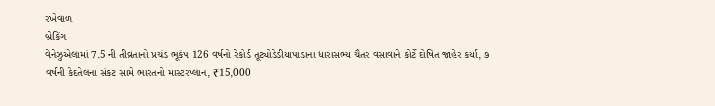રખેવાળ
બ્રેકિંગ
વેનેઝુએલામાં 7.5 ની તીવ્રતાનો પ્રચંડ ભૂકંપ 126 વર્ષનો રેકોર્ડ તૂટ્યોડેડીયાપાડાના ધારાસભ્ય ચૈતર વસાવાને કોર્ટે દોષિત જાહેર કર્યા, ૭ વર્ષની કેદતેલના સંકટ સામે ભારતનો માસ્ટરપ્લાન, ₹15,000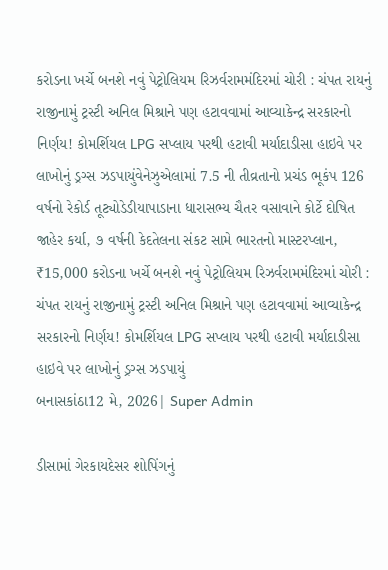કરોડના ખર્ચે બનશે નવું પેટ્રોલિયમ રિઝર્વરામમંદિરમાં ચોરી : ચંપત રાયનું રાજીનામું ટ્રસ્ટી અનિલ મિશ્રાને પણ હટાવવામાં આવ્યાકેન્દ્ર સરકારનો નિર્ણય! કોમર્શિયલ LPG સપ્લાય પરથી હટાવી મર્યાદાડીસા હાઇવે પર લાખોનું ડ્રગ્સ ઝડપાયુંવેનેઝુએલામાં 7.5 ની તીવ્રતાનો પ્રચંડ ભૂકંપ 126 વર્ષનો રેકોર્ડ તૂટ્યોડેડીયાપાડાના ધારાસભ્ય ચૈતર વસાવાને કોર્ટે દોષિત જાહેર કર્યા, ૭ વર્ષની કેદતેલના સંકટ સામે ભારતનો માસ્ટરપ્લાન, ₹15,000 કરોડના ખર્ચે બનશે નવું પેટ્રોલિયમ રિઝર્વરામમંદિરમાં ચોરી : ચંપત રાયનું રાજીનામું ટ્રસ્ટી અનિલ મિશ્રાને પણ હટાવવામાં આવ્યાકેન્દ્ર સરકારનો નિર્ણય! કોમર્શિયલ LPG સપ્લાય પરથી હટાવી મર્યાદાડીસા હાઇવે પર લાખોનું ડ્રગ્સ ઝડપાયું
બનાસકાંઠા12 મે, 2026| Super Admin

ડીસામાં ગેરકાયદેસર શોપિંગનું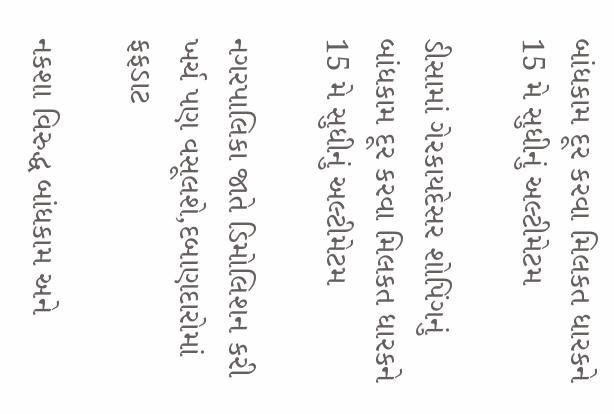બાંધકામ દૂર કરવા મિલકત ધારકને 15 મે સુધીનું અલ્ટીમેટમ

ડીસામાં ગેરકાયદેસર શોપિંગનું બાંધકામ દૂર કરવા મિલકત ધારકને 15 મે સુધીનું અલ્ટીમેટમ

નગરપાલિકા જાતે ડિમોલિશન કરી ખર્ચ પણ વસૂલશે,દબાણદારોમાં ફફડાટ

નકશા વિરુદ્ધ બાંધકામ અને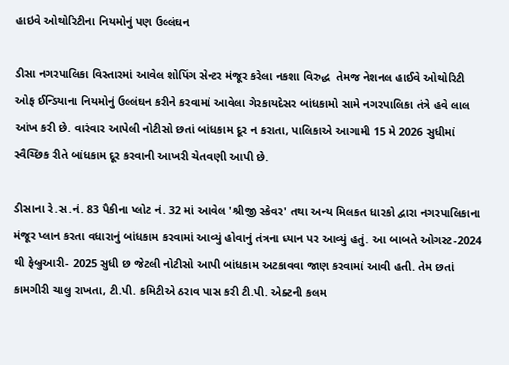હાઇવે ઓથોરિટીના નિયમોનું પણ ઉલ્લંઘન

ડીસા નગરપાલિકા વિસ્તારમાં આવેલ શોપિંગ સેન્ટર મંજૂર કરેલા નકશા વિરુદ્ધ  તેમજ નેશનલ હાઈવે ઓથોરિટી ઓફ ઈન્ડિયાના નિયમોનું ઉલ્લંઘન કરીને કરવામાં આવેલા ગેરકાયદેસર બાંધકામો સામે નગરપાલિકા તંત્રે હવે લાલ આંખ કરી છે. વારંવાર આપેલી નોટીસો છતાં બાંધકામ દૂર ન કરાતા, પાલિકાએ આગામી 15 મે 2026 સુધીમાં સ્વૈચ્છિક રીતે બાંધકામ દૂર કરવાની આખરી ચેતવણી આપી છે.

ડીસાના રે.સ.નં. 83 પૈકીના પ્લોટ નં. 32 માં આવેલ 'શ્રીજી સ્કેવર' તથા અન્ય મિલકત ધારકો દ્વારા નગરપાલિકાના મંજૂર પ્લાન કરતા વધારાનું બાંધકામ કરવામાં આવ્યું હોવાનું તંત્રના ધ્યાન પર આવ્યું હતું. આ બાબતે ઓગસ્ટ-2024 થી ફેબ્રુઆરી- 2025 સુધી છ જેટલી નોટીસો આપી બાંધકામ અટકાવવા જાણ કરવામાં આવી હતી. તેમ છતાં કામગીરી ચાલુ રાખતા, ટી.પી. કમિટીએ ઠરાવ પાસ કરી ટી.પી. એક્ટની કલમ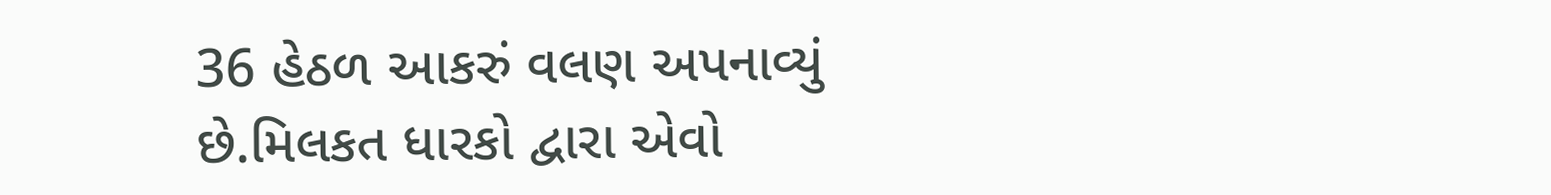36 હેઠળ આકરું વલણ અપનાવ્યું છે.મિલકત ધારકો દ્વારા એવો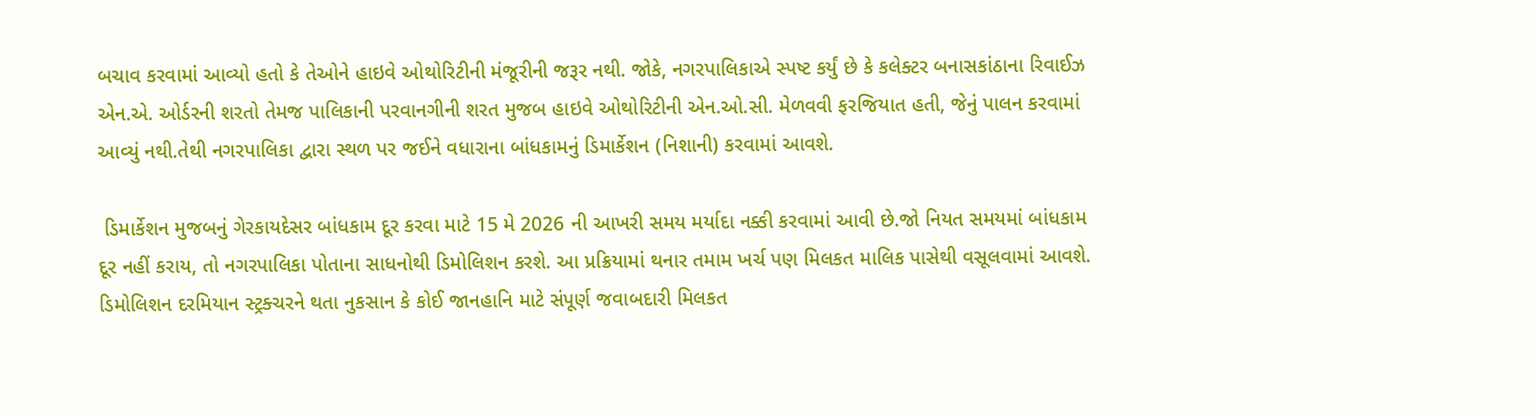બચાવ કરવામાં આવ્યો હતો કે તેઓને હાઇવે ઓથોરિટીની મંજૂરીની જરૂર નથી. જોકે, નગરપાલિકાએ સ્પષ્ટ કર્યું છે કે કલેક્ટર બનાસકાંઠાના રિવાઈઝ એન.એ. ઓર્ડરની શરતો તેમજ પાલિકાની પરવાનગીની શરત મુજબ હાઇવે ઓથોરિટીની એન.ઓ.સી. મેળવવી ફરજિયાત હતી, જેનું પાલન કરવામાં આવ્યું નથી.તેથી નગરપાલિકા દ્વારા સ્થળ પર જઈને વધારાના બાંધકામનું ડિમાર્કેશન (નિશાની) કરવામાં આવશે.

 ડિમાર્કેશન મુજબનું ગેરકાયદેસર બાંધકામ દૂર કરવા માટે 15 મે 2026 ની આખરી સમય મર્યાદા નક્કી કરવામાં આવી છે.જો નિયત સમયમાં બાંધકામ દૂર નહીં કરાય, તો નગરપાલિકા પોતાના સાધનોથી ડિમોલિશન કરશે. આ પ્રક્રિયામાં થનાર તમામ ખર્ચ પણ મિલકત માલિક પાસેથી વસૂલવામાં આવશે. ડિમોલિશન દરમિયાન સ્ટ્રક્ચરને થતા નુકસાન કે કોઈ જાનહાનિ માટે સંપૂર્ણ જવાબદારી મિલકત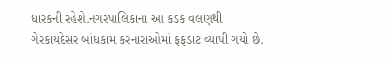ધારકની રહેશે.નગરપાલિકાના આ કડક વલણથી ગેરકાયદેસર બાંધકામ કરનારાઓમાં ફફડાટ વ્યાપી ગયો છે.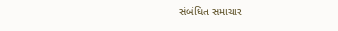સંબંધિત સમાચાર